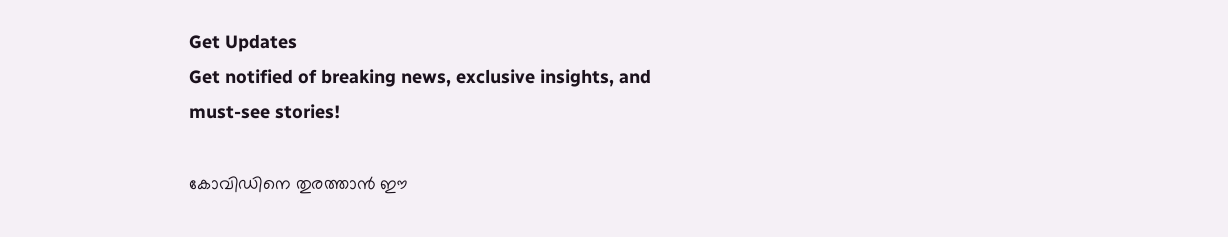Get Updates
Get notified of breaking news, exclusive insights, and must-see stories!

കോവിഡിനെ തുരത്താന്‍ ഈ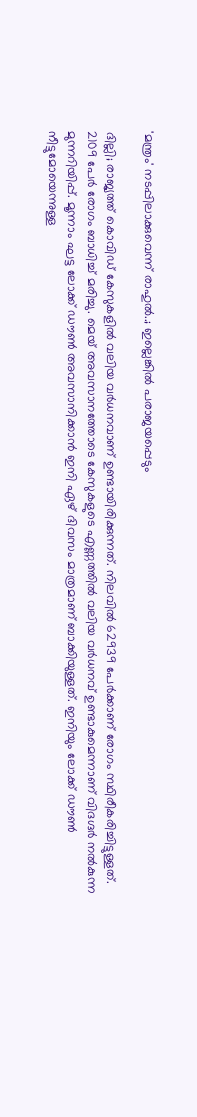'മന്ത്രം' നടപ്പിലാക്കുവെന്ന് രാഹുല്‍..; ഇല്ലെങ്കില്‍ പരാജയപ്പെടും

ദില്ലി; രാജ്യത്ത് കൊവിഡ് കേസുകളിൽ വലിയ വർധനവാണ് ഉണ്ടായിരിക്കുന്നത്. നിലവിൽ 62939 പേർക്കാണ് രോഗം സ്ഥിരീകരിച്ചിട്ടുള്ളത്. 2109 പേർ രോഗം ബാധിച്ച് മരിച്ചു. മെയ് അവസാനത്തോടെ കേസുകളുടെ എണ്ണത്തിൽ വലിയ വർധനവ് ഉണ്ടാകുമെന്നാണ് വിദഗ്ദർ നൽകുന്ന മുന്നറിയിപ്പ്. മൂന്നാം ഘട്ട ലോക്ക് ഡൗൺ അവസാനിക്കാൻ ഇനി ഏഴ് ദിവസം മാത്രമാണ് ബാക്കിയുള്ളത്. ഇനിയും ലോക്ക് ഡൗൺ നീട്ടുമോയെന്നുള്ള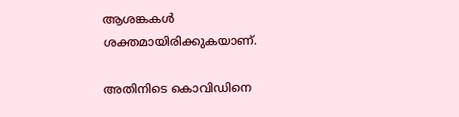ആശങ്കകൾ ശക്തമായിരിക്കുകയാണ്.

അതിനിടെ കൊവിഡിനെ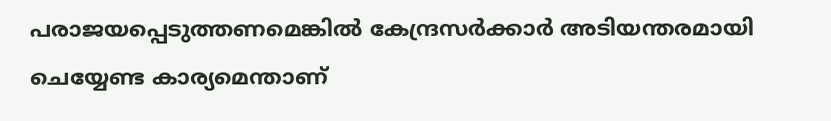പരാജയപ്പെടുത്തണമെങ്കിൽ കേന്ദ്രസർക്കാർ അടിയന്തരമായി ചെയ്യേണ്ട കാര്യമെന്താണ്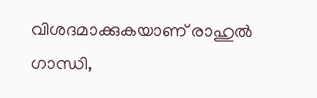വിശദമാക്കുകയാണ് രാഹുൽ ഗാന്ധി,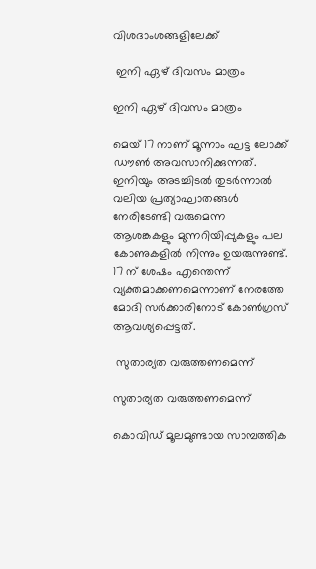വിശദാംശങ്ങളിലേക്ക്

 ഇനി ഏഴ് ദിവസം മാത്രം

ഇനി ഏഴ് ദിവസം മാത്രം

മെയ് 17 നാണ് മൂന്നാം ഘട്ട ലോക്ക് ഡൗൺ അവസാനിക്കുന്നത്. ഇനിയും അടച്ചിടൽ തുടർന്നാൽ വലിയ പ്രത്യാഘാതങ്ങൾ നേരിടേണ്ടി വരുമെന്ന ആശങ്കകളും മുന്നറിയിപ്പുകളും പല കോണുകളിൽ നിന്നും ഉയരുന്നുണ്ട്. 17 ന് ശേഷം എന്തെന്ന് വ്യക്തമാക്കണമെന്നാണ് നേരത്തേ മോദി സർക്കാരിനോട് കോൺഗ്രസ് ആവശ്യപ്പെട്ടത്.

 സുതാര്യത വരുത്തണമെന്ന്

സുതാര്യത വരുത്തണമെന്ന്

കൊവിഡ് മൂലമുണ്ടായ സാമ്പത്തിക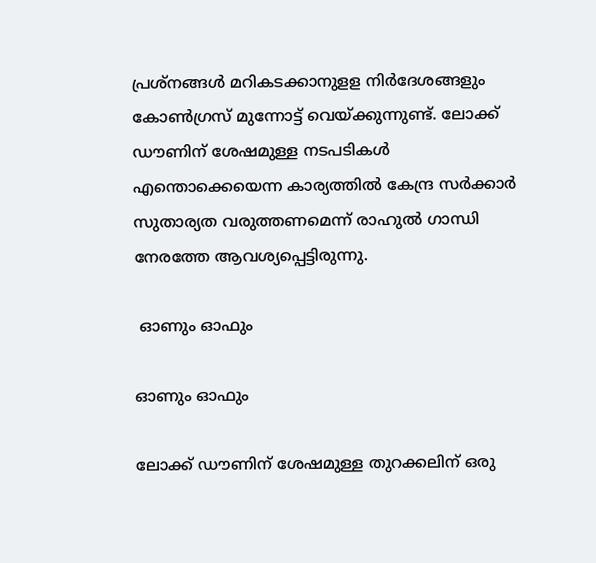പ്രശ്‌നങ്ങള്‍ മറികടക്കാനുളള നിര്‍ദേശങ്ങളും കോൺഗ്രസ് മുന്നോട്ട് വെയ്ക്കുന്നുണ്ട്. ലോക്ക് ഡൗണിന് ശേഷമുള്ള നടപടികൾ എന്തൊക്കെയെന്ന കാര്യത്തിൽ കേന്ദ്ര സർക്കാർ സുതാര്യത വരുത്തണമെന്ന് രാഹുൽ ഗാന്ധി നേരത്തേ ആവശ്യപ്പെട്ടിരുന്നു.

 ഓണും ഓഫും

ഓണും ഓഫും

ലോക്ക് ഡൗണിന് ശേഷമുള്ള തുറക്കലിന് ഒരു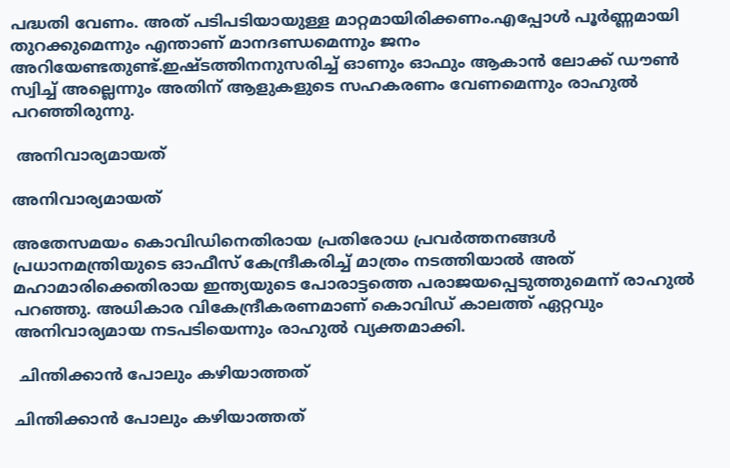പദ്ധതി വേണം. അത് പടിപടിയായുള്ള മാറ്റമായിരിക്കണം.എപ്പോൾ പൂർണ്ണമായി തുറക്കുമെന്നും എന്താണ് മാനദണ്ഡമെന്നും ജനം അറിയേണ്ടതുണ്ട്.ഇഷ്ടത്തിനനുസരിച്ച് ഓണും ഓഫും ആകാൻ ലോക്ക് ഡൗൺ സ്വിച്ച് അല്ലെന്നും അതിന് ആളുകളുടെ സഹകരണം വേണമെന്നും രാഹുൽ പറഞ്ഞിരുന്നു.

 അനിവാര്യമായത്

അനിവാര്യമായത്

അതേസമയം കൊവിഡിനെതിരായ പ്രതിരോധ പ്രവർത്തനങ്ങൾ പ്രധാനമന്ത്രിയുടെ ഓഫീസ് കേന്ദ്രീകരിച്ച് മാത്രം നടത്തിയാൽ അത് മഹാമാരിക്കെതിരായ ഇന്ത്യയുടെ പോരാട്ടത്തെ പരാജയപ്പെടുത്തുമെന്ന് രാഹുൽ പറഞ്ഞു. അധികാര വികേന്ദ്രീകരണമാണ് കൊവിഡ് കാലത്ത് ഏറ്റവും അനിവാര്യമായ നടപടിയെന്നും രാഹുൽ വ്യക്തമാക്കി.

 ചിന്തിക്കാൻ പോലും കഴിയാത്തത്

ചിന്തിക്കാൻ പോലും കഴിയാത്തത്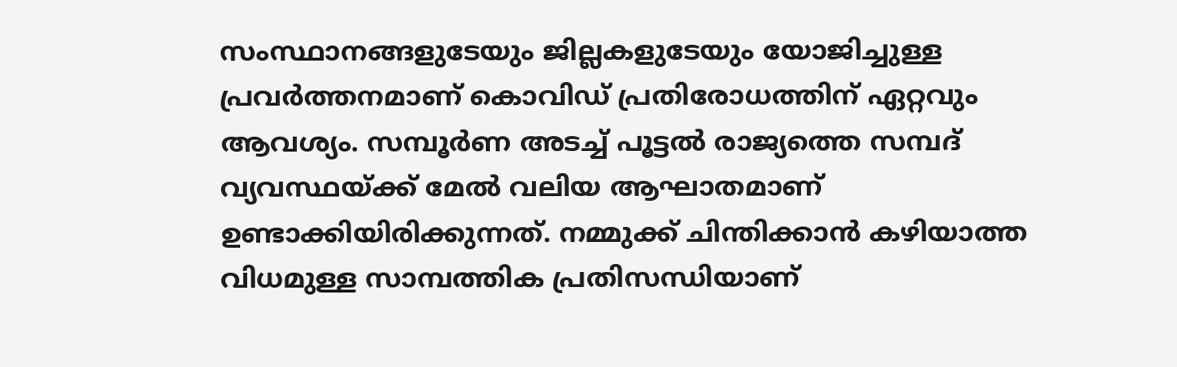സംസ്ഥാനങ്ങളുടേയും ജില്ലകളുടേയും യോജിച്ചുള്ള പ്രവർത്തനമാണ് കൊവിഡ് പ്രതിരോധത്തിന് ഏറ്റവും ആവശ്യം. സമ്പൂർണ അടച്ച് പൂട്ടൽ രാജ്യത്തെ സമ്പദ് വ്യവസ്ഥയ്ക്ക് മേൽ വലിയ ആഘാതമാണ് ഉണ്ടാക്കിയിരിക്കുന്നത്. നമ്മുക്ക് ചിന്തിക്കാൻ കഴിയാത്ത വിധമുള്ള സാമ്പത്തിക പ്രതിസന്ധിയാണ്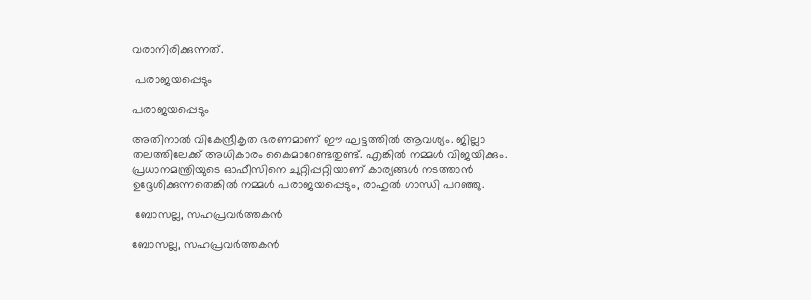വരാനിരിക്കുന്നത്.

 പരാജയപ്പെടും

പരാജയപ്പെടും

അതിനാൽ വികേന്ദ്രീകൃത ഭരണമാണ് ഈ ഘട്ടത്തിൽ ആവശ്യം. ജില്ലാ തലത്തിലേക്ക് അധികാരം കൈമാറേണ്ടതുണ്ട്. എങ്കിൽ നമ്മൾ വിജയിക്കും. പ്രധാനമന്ത്രിയുടെ ഓഫീസിനെ ചുറ്റിപ്പറ്റിയാണ് കാര്യങ്ങൾ നടത്താൻ ഉദ്ദേശിക്കുന്നതെങ്കിൽ നമ്മൾ പരാജയപ്പെടും, രാഹുൽ ഗാന്ധി പറഞ്ഞു.

 ബോസല്ല, സഹപ്രവർത്തകൻ

ബോസല്ല, സഹപ്രവർത്തകൻ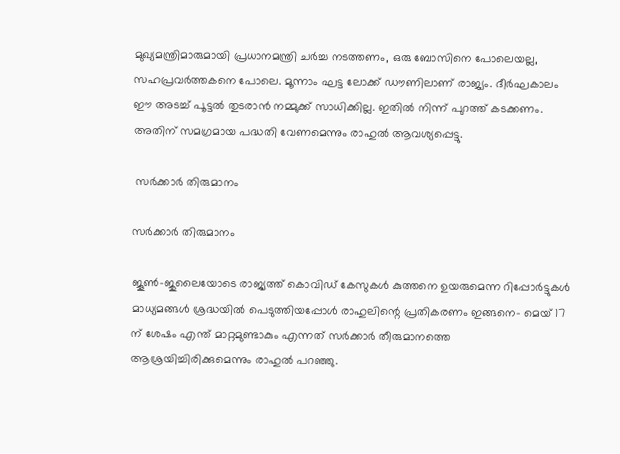മുഖ്യമന്ത്രിമാരുമായി പ്രധാനമന്ത്രി ചർച്ച നടത്തണം, ഒരു ബോസിനെ പോലെയല്ല, സഹപ്രവർത്തകനെ പോലെ. മൂന്നാം ഘട്ട ലോക്ക് ഡൗണിലാണ് രാജ്യം. ദീർഘകാലം ഈ അടച്ച് പൂട്ടൽ തുടരാൻ നമ്മുക്ക് സാധിക്കില്ല. ഇതിൽ നിന്ന് പുറത്ത് കടക്കണം. അതിന് സമഗ്രമായ പദ്ധതി വേണമെന്നും രാഹുൽ ആവശ്യപ്പെട്ടു.

 സർക്കാർ തിരുമാനം

സർക്കാർ തിരുമാനം

ജൂൺ-ജുലൈയോടെ രാജ്യത്ത് കൊവിഡ് കേസുകൾ കുത്തനെ ഉയരുമെന്ന റിപ്പോർട്ടുകൾ മാധ്യമങ്ങൾ ശ്രദ്ധയിൽ പെടുത്തിയപ്പോൾ രാഹുലിന്റെ പ്രതികരണം ഇങ്ങനെ- മെയ് 17 ന് ശേഷം എന്ത് മാറ്റമുണ്ടാകും എന്നത് സർക്കാർ തീരുമാനത്തെ ആശ്രയിച്ചിരിക്കുമെന്നും രാഹുൽ പറഞ്ഞു.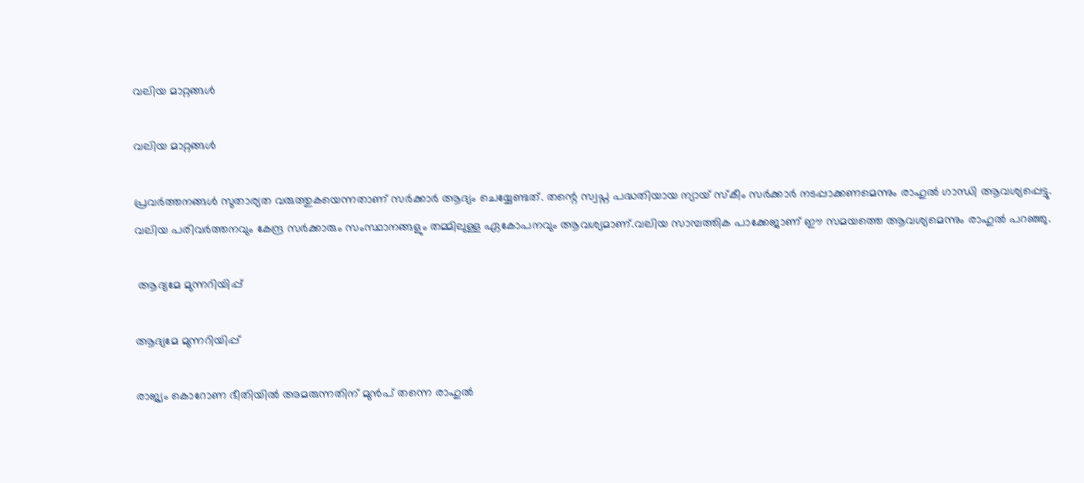വലിയ മാറ്റങ്ങൾ

വലിയ മാറ്റങ്ങൾ

പ്രവർത്തനങ്ങൾ സുതാര്യത വരുത്തുകയെന്നതാണ് സർക്കാർ ആദ്യം ചെയ്യേണ്ടത്. തന്റെ സ്വപ്ന പദ്ധതിയായ ന്യായ് സ്കീം സർക്കാർ നടപ്പാക്കണമെന്നും രാഹുൽ ഗാന്ധി ആവശ്യപ്പെട്ടു. വലിയ പരിവര്‍ത്തനവും കേന്ദ്ര സര്‍ക്കാരും സംസ്ഥാനങ്ങളും തമ്മിലുള്ള ഏകോപനവും ആവശ്യമാണ്.വലിയ സാമ്പത്തിക പാക്കേജാണ് ഈ സമയത്തെ ആവശ്യമെന്നും രാഹുൽ പറഞ്ഞു.

 ആദ്യമേ മുന്നറിയിപ്പ്

ആദ്യമേ മുന്നറിയിപ്പ്

രാജ്യം കൊറോണ ഭീതിയിൽ അമരുന്നതിന് മുൻപ് തന്നെ രാഹുൽ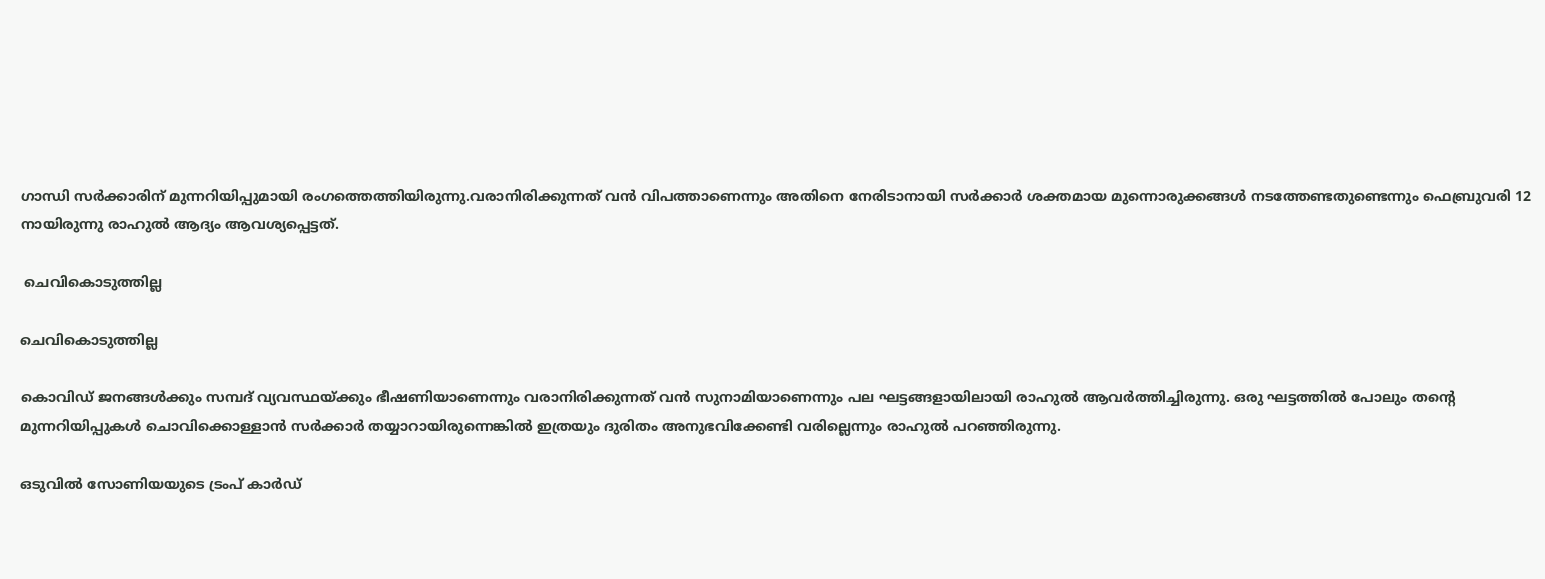ഗാന്ധി സർക്കാരിന് മുന്നറിയിപ്പുമായി രംഗത്തെത്തിയിരുന്നു.വരാനിരിക്കുന്നത് വന്‍ വിപത്താണെന്നും അതിനെ നേരിടാനായി സര്‍ക്കാര്‍ ശക്തമായ മുന്നൊരുക്കങ്ങള്‍ നടത്തേണ്ടതുണ്ടെന്നും ഫെബ്രുവരി 12 നായിരുന്നു രാഹുൽ ആദ്യം ആവശ്യപ്പെട്ടത്.

 ചെവികൊടുത്തില്ല

ചെവികൊടുത്തില്ല

കൊവിഡ് ജനങ്ങൾക്കും സമ്പദ് വ്യവസ്ഥയ്ക്കും ഭീഷണിയാണെന്നും വരാനിരിക്കുന്നത് വൻ സുനാമിയാണെന്നും പല ഘട്ടങ്ങളായിലായി രാഹുൽ ആവർത്തിച്ചിരുന്നു. ഒരു ഘട്ടത്തിൽ പോലും തന്റെ മുന്നറിയിപ്പുകൾ ചൊവിക്കൊള്ളാൻ സർക്കാർ തയ്യാറായിരുന്നെങ്കിൽ ഇത്രയും ദുരിതം അനുഭവിക്കേണ്ടി വരില്ലെന്നും രാഹുൽ പറഞ്ഞിരുന്നു.

ഒടുവിൽ സോണിയയുടെ ട്രംപ് കാർഡ്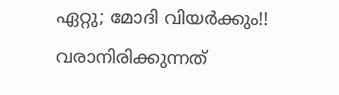ഏറ്റു; മോദി വിയർക്കും!! വരാനിരിക്കുന്നത്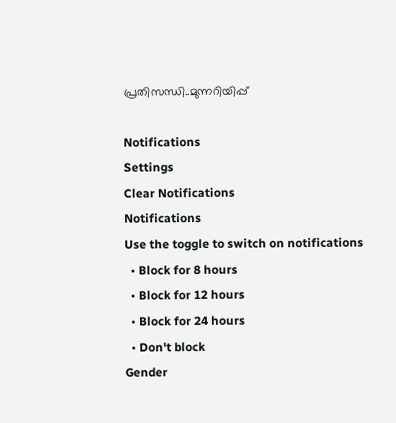പ്രതിസന്ധി..മുന്നറിയിപ്പ്

Notifications
Settings
Clear Notifications
Notifications
Use the toggle to switch on notifications
  • Block for 8 hours
  • Block for 12 hours
  • Block for 24 hours
  • Don't block
Gender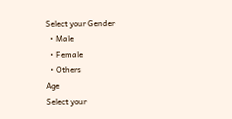Select your Gender
  • Male
  • Female
  • Others
Age
Select your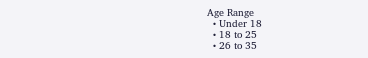Age Range
  • Under 18
  • 18 to 25
  • 26 to 35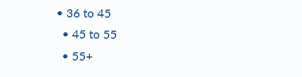• 36 to 45
  • 45 to 55
  • 55+